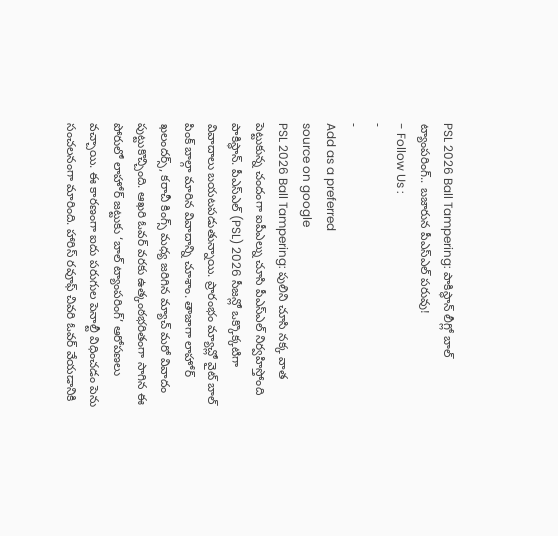PSL 2026 Ball Tampering: పాకిస్థాన్ లీగ్లో బాల్ ట్యాంపరింగ్.. బజారున పీఎస్ఎల్ పరువు!
- Follow Us :
-
-
Add as a preferred
source on google
PSL 2026 Ball Tampering: పులిని చూసి నక్క వాత పెట్టుకున్న చందంగా ఐపీఎల్ను చూసి పీఎస్ఎల్ నిర్వహిస్తోంది పాకిస్థాన్. పీఎస్ఎల్ (PSL) 2026 సీజన్లో ఒక్కొక్కటిగా వివాదాలు బయటపడుతున్నాయి. ప్రారంభం మ్యాచ్లో వైట్ బాల్ పింక్ బాల్గా మారిన వివాదాన్ని చూశాం. తాజాగా లాహోర్ ఖలందర్స్, కరాచీ కింగ్స్ మధ్య జరిగిన మ్యాచ్ మరో వివాదం పుట్టుకొచ్చింది. ఆఖరి ఓవర్ వరకు ఉత్కంఠభరితంగా సాగిన ఈ పోరులో లాహోర్ జట్టుకు ‘బాల్ ట్యాంపరింగ్’ ఆరోపణలు వచ్చాయి. ఈ కారణంగా ఐదు పరుగుల పెనాల్టీ విధించడం పెను సంచలనంగా మారింది. హారిస్ రవూఫ్ చివరి ఓవర్ వేయడానికి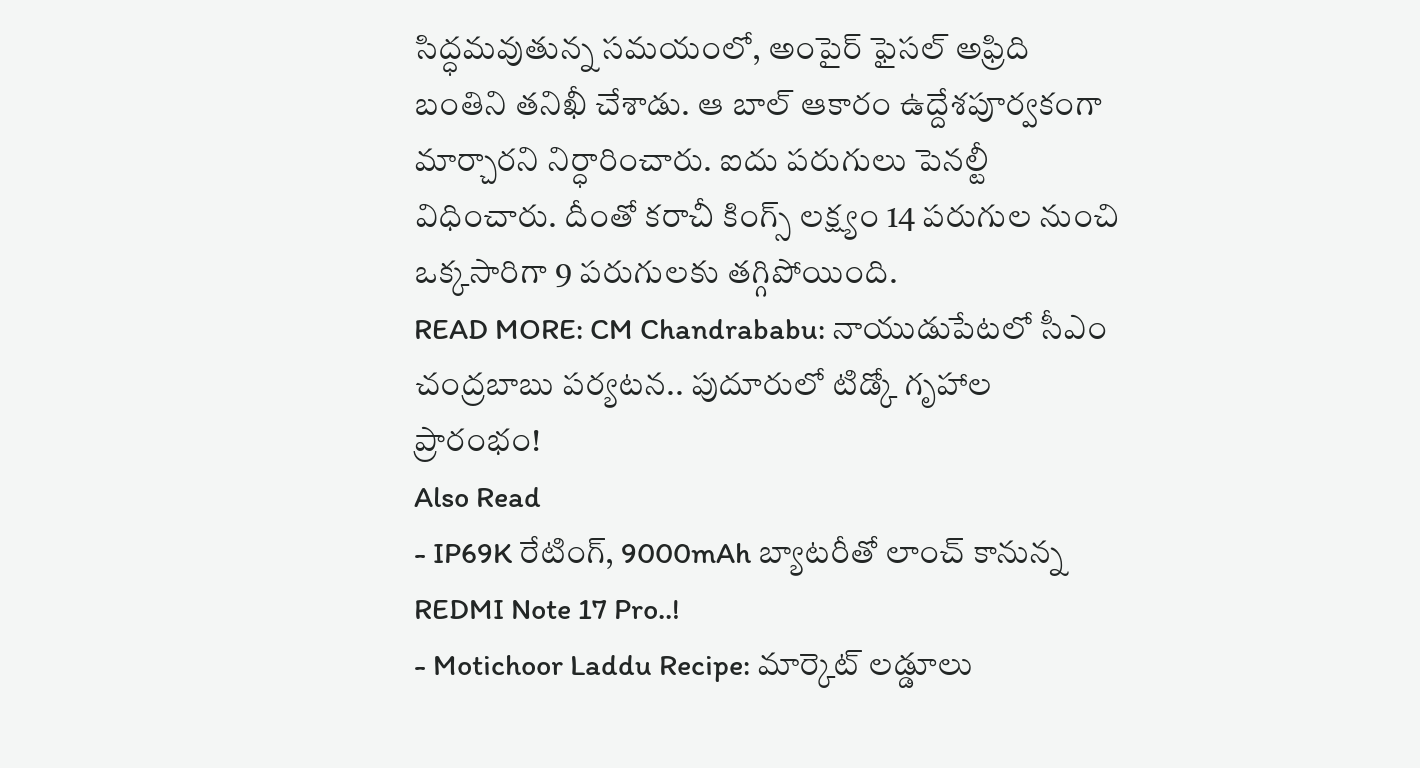సిద్ధమవుతున్న సమయంలో, అంపైర్ ఫైసల్ అఫ్రిది బంతిని తనిఖీ చేశాడు. ఆ బాల్ ఆకారం ఉద్దేశపూర్వకంగా మార్చారని నిర్ధారించారు. ఐదు పరుగులు పెనల్టీ విధించారు. దీంతో కరాచీ కింగ్స్ లక్ష్యం 14 పరుగుల నుంచి ఒక్కసారిగా 9 పరుగులకు తగ్గిపోయింది.
READ MORE: CM Chandrababu: నాయుడుపేటలో సీఎం చంద్రబాబు పర్యటన.. పుదూరులో టిడ్కో గృహాల ప్రారంభం!
Also Read
- IP69K రేటింగ్, 9000mAh బ్యాటరీతో లాంచ్ కానున్న REDMI Note 17 Pro..!
- Motichoor Laddu Recipe: మార్కెట్ లడ్డూలు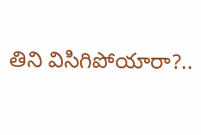తిని విసిగిపోయారా?..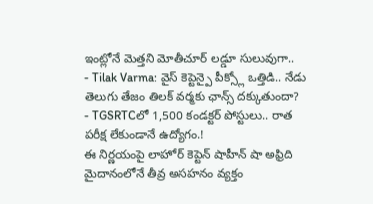ఇంట్లోనే మెత్తని మోతీచూర్ లడ్డూ సులువుగా..
- Tilak Varma: వైస్ కెప్టెన్పై పీక్స్లో ఒత్తిడి.. నేడు తెలుగు తేజం తిలక్ వర్మకు ఛాన్స్ దక్కుతుందా?
- TGSRTCలో 1,500 కండక్టర్ పోస్టులు.. రాత పరీక్ష లేకుండానే ఉద్యోగం.!
ఈ నిర్ణయంపై లాహోర్ కెప్టెన్ షాహీన్ షా అఫ్రిది మైదానంలోనే తీవ్ర అసహనం వ్యక్తం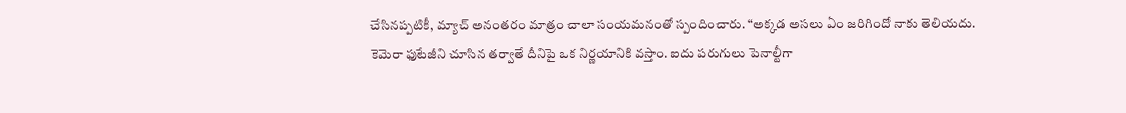చేసినప్పటికీ, మ్యాచ్ అనంతరం మాత్రం చాలా సంయమనంతో స్పందించారు. “అక్కడ అసలు ఏం జరిగిందో నాకు తెలియదు. కెమెరా ఫుటేజీని చూసిన తర్వాతే దీనిపై ఒక నిర్ణయానికి వస్తాం. ఐదు పరుగులు పెనాల్టీగా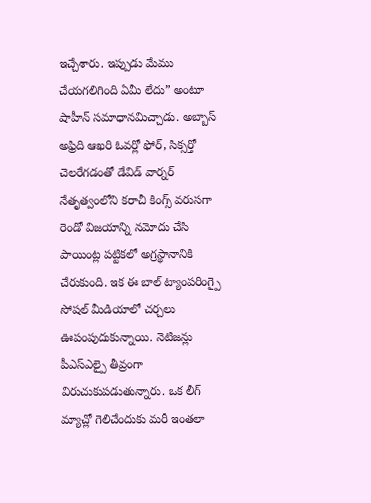ఇచ్చేశారు. ఇప్పుడు మేము చేయగలిగింది ఏమీ లేదు” అంటూ షాహీన్ సమాధానమిచ్చాడు. అబ్బాస్ అఫ్రిది ఆఖరి ఓవర్లో ఫోర్, సిక్సర్తో చెలరేగడంతో డేవిడ్ వార్నర్ నేతృత్వంలోని కరాచీ కింగ్స్ వరుసగా రెండో విజయాన్ని నమోదు చేసి పాయింట్ల పట్టికలో అగ్రస్థానానికి చేరుకుంది. ఇక ఈ బాల్ ట్యాంపరింగ్పై సోషల్ మీడియాలో చర్చలు ఊపంపుదుకున్నాయి. నెటిజన్లు పీఎస్ఎల్పై తీవ్రంగా విరుచుకుపడుతున్నారు. ఒక లీగ్ మ్యాచ్లో గెలిచేందుకు మరీ ఇంతలా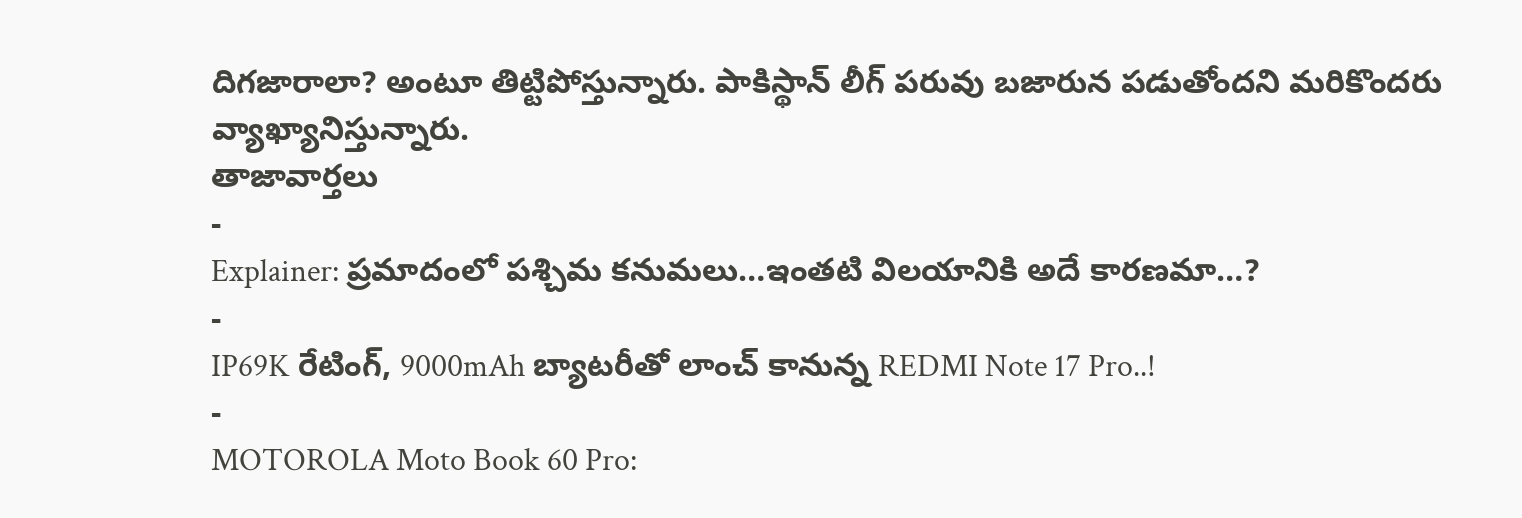దిగజారాలా? అంటూ తిట్టిపోస్తున్నారు. పాకిస్థాన్ లీగ్ పరువు బజారున పడుతోందని మరికొందరు వ్యాఖ్యానిస్తున్నారు.
తాజావార్తలు
-
Explainer: ప్రమాదంలో పశ్చిమ కనుమలు…ఇంతటి విలయానికి అదే కారణమా…?
-
IP69K రేటింగ్, 9000mAh బ్యాటరీతో లాంచ్ కానున్న REDMI Note 17 Pro..!
-
MOTOROLA Moto Book 60 Pro: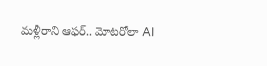మళ్లీరాని ఆఫర్.. మోటరోలా AI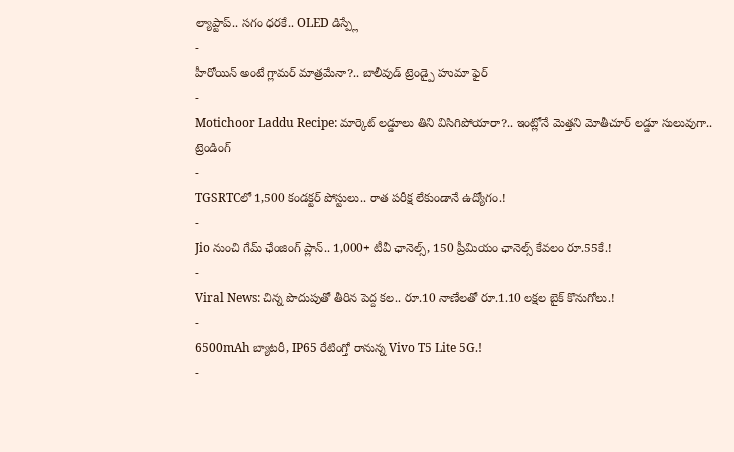ల్యాప్టాప్.. సగం ధరకే.. OLED డిస్ప్లే
-
హీరోయిన్ అంటే గ్లామర్ మాత్రమేనా?.. బాలీవుడ్ ట్రెండ్పై హుమా ఫైర్
-
Motichoor Laddu Recipe: మార్కెట్ లడ్డూలు తిని విసిగిపోయారా?.. ఇంట్లోనే మెత్తని మోతీచూర్ లడ్డూ సులువుగా..
ట్రెండింగ్
-
TGSRTCలో 1,500 కండక్టర్ పోస్టులు.. రాత పరీక్ష లేకుండానే ఉద్యోగం.!
-
Jio నుంచి గేమ్ ఛేంజింగ్ ప్లాన్.. 1,000+ టీవీ ఛానెల్స్, 150 ప్రీమియం ఛానెల్స్ కేవలం రూ.55కే.!
-
Viral News: చిన్న పొదుపుతో తీరిన పెద్ద కల.. రూ.10 నాణేలతో రూ.1.10 లక్షల బైక్ కొనుగోలు.!
-
6500mAh బ్యాటరీ, IP65 రేటింగ్తో రానున్న Vivo T5 Lite 5G.!
-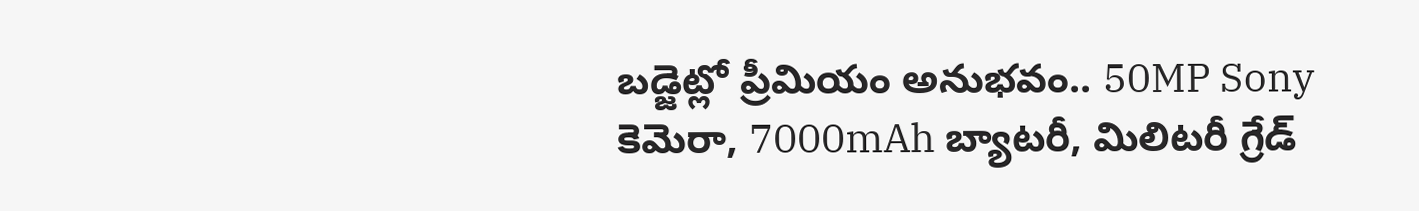బడ్జెట్లో ప్రీమియం అనుభవం.. 50MP Sony కెమెరా, 7000mAh బ్యాటరీ, మిలిటరీ గ్రేడ్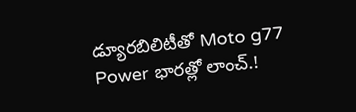డ్యూరబిలిటీతో Moto g77 Power భారత్లో లాంచ్.!